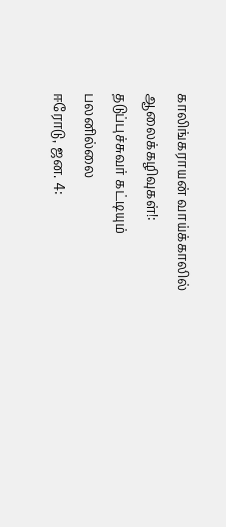காலிங்கராயன் வாய்க்காலில் ஆலைக்கழிவுகள்!: தடுப்புச்சுவர் கட்டியும் பலனில்லை
ஈரோடு, ஜன. 4: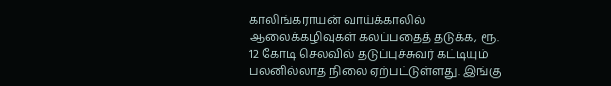காலிங்கராயன் வாய்க்காலில் ஆலைக்கழிவுகள் கலப்பதைத் தடுக்க, ரூ. 12 கோடி செலவில் தடுப்புச்சுவர் கட்டியும் பலனில்லாத நிலை ஏற்பட்டுள்ளது. இங்கு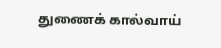துணைக் கால்வாய்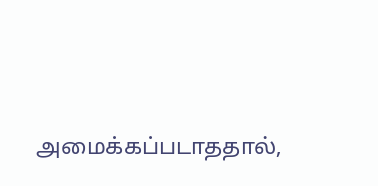அமைக்கப்படாததால்,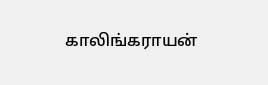காலிங்கராயன்